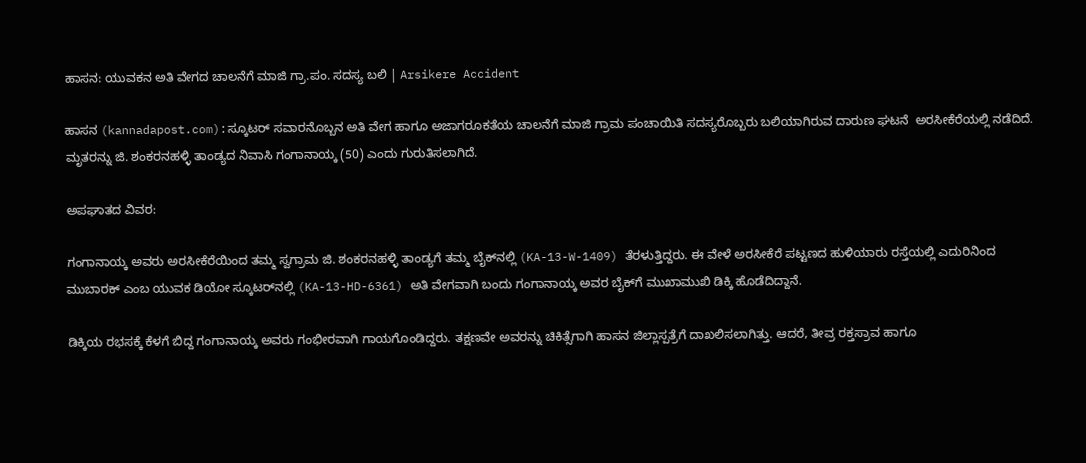ಹಾಸನ: ಯುವಕನ ಅತಿ ವೇಗದ ಚಾಲನೆಗೆ ಮಾಜಿ ಗ್ರಾ.ಪಂ. ಸದಸ್ಯ ಬಲಿ | Arsikere Accident

ಹಾಸನ (kannadapost.com):ಸ್ಕೂಟರ್ ಸವಾರನೊಬ್ಬನ ಅತಿ ವೇಗ ಹಾಗೂ ಅಜಾಗರೂಕತೆಯ ಚಾಲನೆಗೆ ಮಾಜಿ ಗ್ರಾಮ ಪಂಚಾಯಿತಿ ಸದಸ್ಯರೊಬ್ಬರು ಬಲಿಯಾಗಿರುವ ದಾರುಣ ಘಟನೆ  ಅರಸೀಕೆರೆಯಲ್ಲಿ ನಡೆದಿದೆ. ಮೃತರನ್ನು ಜಿ. ಶಂಕರನಹಳ್ಳಿ ತಾಂಡ್ಯದ ನಿವಾಸಿ ಗಂಗಾನಾಯ್ಕ (50) ಎಂದು ಗುರುತಿಸಲಾಗಿದೆ.

ಅಪಘಾತದ ವಿವರ:

ಗಂಗಾನಾಯ್ಕ ಅವರು ಅರಸೀಕೆರೆಯಿಂದ ತಮ್ಮ ಸ್ವಗ್ರಾಮ ಜಿ. ಶಂಕರನಹಳ್ಳಿ ತಾಂಡ್ಯಗೆ ತಮ್ಮ ಬೈಕ್‌ನಲ್ಲಿ (KA-13-W-1409) ತೆರಳುತ್ತಿದ್ದರು. ಈ ವೇಳೆ ಅರಸೀಕೆರೆ ಪಟ್ಟಣದ ಹುಳಿಯಾರು ರಸ್ತೆಯಲ್ಲಿ ಎದುರಿನಿಂದ ಮುಬಾರಕ್ ಎಂಬ ಯುವಕ ಡಿಯೋ ಸ್ಕೂಟರ್‌ನಲ್ಲಿ (KA-13-HD-6361) ಅತಿ ವೇಗವಾಗಿ ಬಂದು ಗಂಗಾನಾಯ್ಕ ಅವರ ಬೈಕ್‌ಗೆ ಮುಖಾಮುಖಿ ಡಿಕ್ಕಿ ಹೊಡೆದಿದ್ದಾನೆ.

ಡಿಕ್ಕಿಯ ರಭಸಕ್ಕೆ ಕೆಳಗೆ ಬಿದ್ದ ಗಂಗಾನಾಯ್ಕ ಅವರು ಗಂಭೀರವಾಗಿ ಗಾಯಗೊಂಡಿದ್ದರು. ತಕ್ಷಣವೇ ಅವರನ್ನು ಚಿಕಿತ್ಸೆಗಾಗಿ ಹಾಸನ ಜಿಲ್ಲಾಸ್ಪತ್ರೆಗೆ ದಾಖಲಿಸಲಾಗಿತ್ತು. ಆದರೆ, ತೀವ್ರ ರಕ್ತಸ್ರಾವ ಹಾಗೂ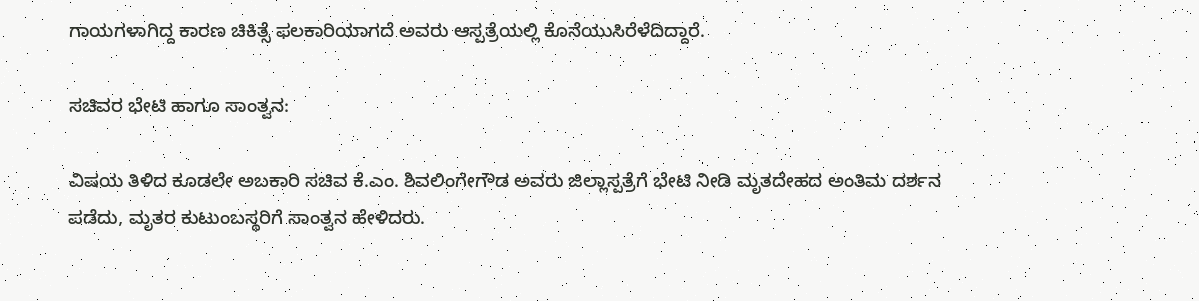ಗಾಯಗಳಾಗಿದ್ದ ಕಾರಣ ಚಿಕಿತ್ಸೆ ಫಲಕಾರಿಯಾಗದೆ ಅವರು ಆಸ್ಪತ್ರೆಯಲ್ಲಿ ಕೊನೆಯುಸಿರೆಳೆದಿದ್ದಾರೆ.

ಸಚಿವರ ಭೇಟಿ ಹಾಗೂ ಸಾಂತ್ವನ:

ವಿಷಯ ತಿಳಿದ ಕೂಡಲೇ ಅಬಕಾರಿ ಸಚಿವ ಕೆ.ಎಂ. ಶಿವಲಿಂಗೇಗೌಡ ಅವರು ಜಿಲ್ಲಾಸ್ಪತ್ರೆಗೆ ಭೇಟಿ ನೀಡಿ ಮೃತದೇಹದ ಅಂತಿಮ‌ ದರ್ಶನ ಪಡೆದು, ಮೃತರ ಕುಟುಂಬಸ್ಥರಿಗೆ ಸಾಂತ್ವನ ಹೇಳಿದರು.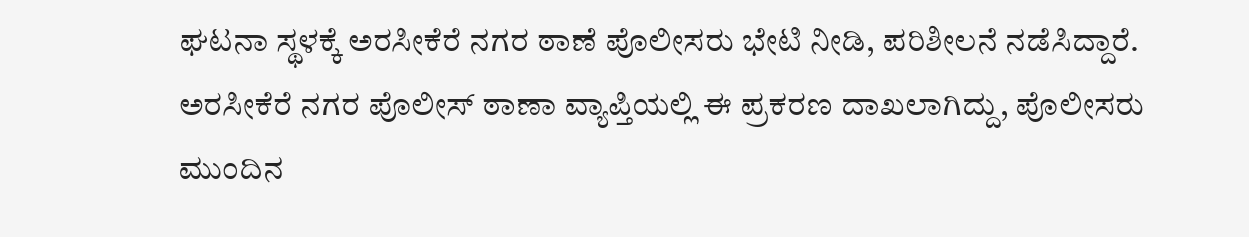ಘಟನಾ ಸ್ಥಳಕ್ಕೆ ಅರಸೀಕೆರೆ ನಗರ ಠಾಣೆ ಪೊಲೀಸರು ಭೇಟಿ ನೀಡಿ, ಪರಿಶೀಲನೆ ನಡೆಸಿದ್ದಾರೆ. ಅರಸೀಕೆರೆ ನಗರ ಪೊಲೀಸ್ ಠಾಣಾ ವ್ಯಾಪ್ತಿಯಲ್ಲಿ ಈ ಪ್ರಕರಣ ದಾಖಲಾಗಿದ್ದು, ಪೊಲೀಸರು ಮುಂದಿನ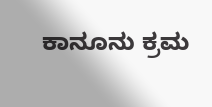ಕಾನೂನು ಕ್ರಮ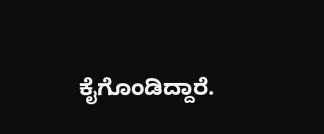ಕೈಗೊಂಡಿದ್ದಾರೆ.